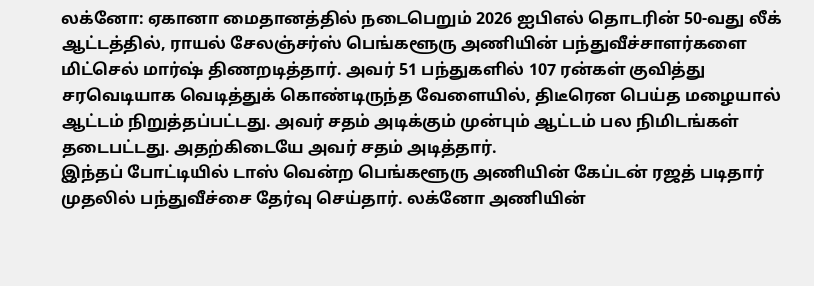லக்னோ: ஏகானா மைதானத்தில் நடைபெறும் 2026 ஐபிஎல் தொடரின் 50-வது லீக் ஆட்டத்தில், ராயல் சேலஞ்சர்ஸ் பெங்களூரு அணியின் பந்துவீச்சாளர்களை மிட்செல் மார்ஷ் திணறடித்தார். அவர் 51 பந்துகளில் 107 ரன்கள் குவித்து சரவெடியாக வெடித்துக் கொண்டிருந்த வேளையில், திடீரென பெய்த மழையால் ஆட்டம் நிறுத்தப்பட்டது. அவர் சதம் அடிக்கும் முன்பும் ஆட்டம் பல நிமிடங்கள் தடைபட்டது. அதற்கிடையே அவர் சதம் அடித்தார்.
இந்தப் போட்டியில் டாஸ் வென்ற பெங்களூரு அணியின் கேப்டன் ரஜத் படிதார் முதலில் பந்துவீச்சை தேர்வு செய்தார். லக்னோ அணியின்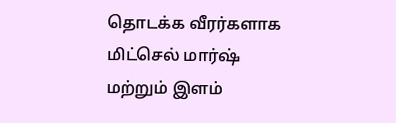தொடக்க வீரர்களாக மிட்செல் மார்ஷ் மற்றும் இளம்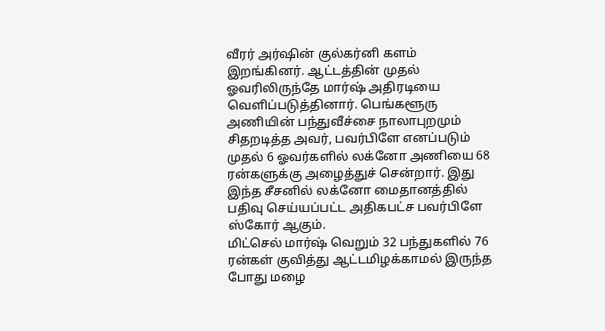வீரர் அர்ஷின் குல்கர்னி களம் இறங்கினர். ஆட்டத்தின் முதல் ஓவரிலிருந்தே மார்ஷ் அதிரடியை வெளிப்படுத்தினார். பெங்களூரு அணியின் பந்துவீச்சை நாலாபுறமும் சிதறடித்த அவர், பவர்பிளே எனப்படும் முதல் 6 ஓவர்களில் லக்னோ அணியை 68 ரன்களுக்கு அழைத்துச் சென்றார். இது இந்த சீசனில் லக்னோ மைதானத்தில் பதிவு செய்யப்பட்ட அதிகபட்ச பவர்பிளே ஸ்கோர் ஆகும்.
மிட்செல் மார்ஷ் வெறும் 32 பந்துகளில் 76 ரன்கள் குவித்து ஆட்டமிழக்காமல் இருந்த போது மழை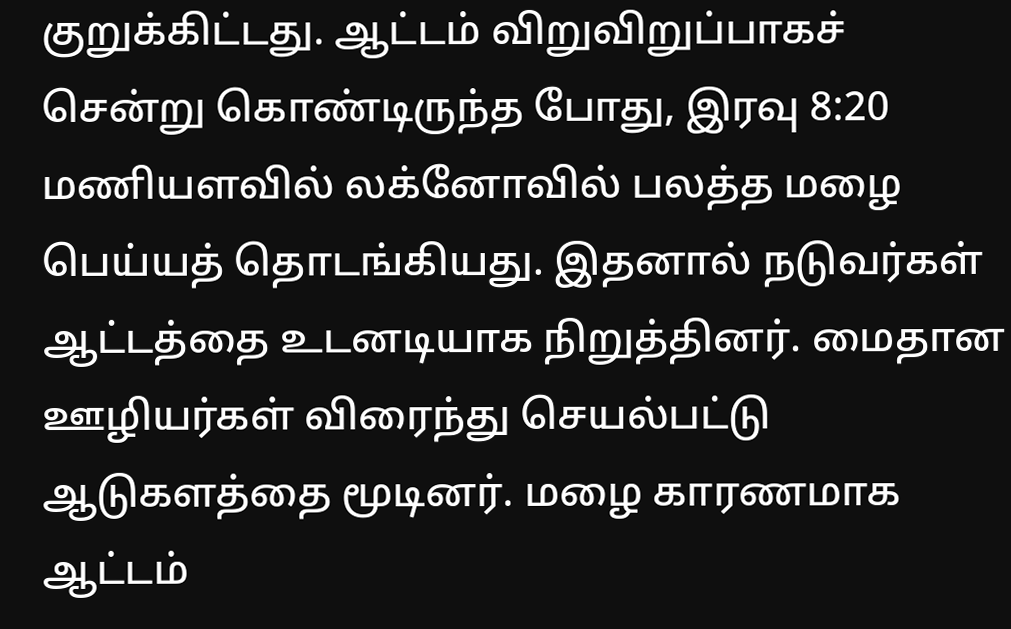குறுக்கிட்டது. ஆட்டம் விறுவிறுப்பாகச் சென்று கொண்டிருந்த போது, இரவு 8:20 மணியளவில் லக்னோவில் பலத்த மழை பெய்யத் தொடங்கியது. இதனால் நடுவர்கள் ஆட்டத்தை உடனடியாக நிறுத்தினர். மைதான ஊழியர்கள் விரைந்து செயல்பட்டு ஆடுகளத்தை மூடினர். மழை காரணமாக ஆட்டம்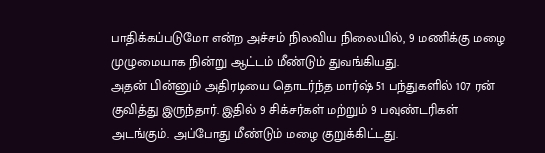பாதிக்கப்படுமோ என்ற அச்சம் நிலவிய நிலையில், 9 மணிக்கு மழை முழுமையாக நின்று ஆட்டம் மீண்டும் துவங்கியது.
அதன் பின்னும் அதிரடியை தொடர்ந்த மார்ஷ் 51 பந்துகளில் 107 ரன் குவித்து இருந்தார். இதில் 9 சிக்சர்கள் மற்றும் 9 பவுண்டரிகள் அடங்கும். அப்போது மீண்டும் மழை குறுக்கிட்டது.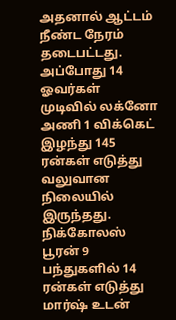அதனால் ஆட்டம் நீண்ட நேரம் தடைபட்டது. அப்போது 14 ஓவர்கள் முடிவில் லக்னோ அணி 1 விக்கெட் இழந்து 145 ரன்கள் எடுத்து வலுவான நிலையில் இருந்தது. நிக்கோலஸ் பூரன் 9 பந்துகளில் 14 ரன்கள் எடுத்து மார்ஷ் உடன்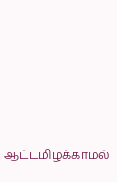ஆட்டமிழக்காமல்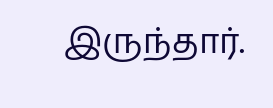இருந்தார்.